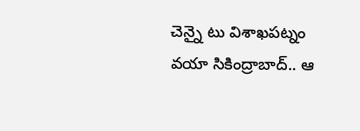చెన్నై టు విశాఖపట్నం వయా సికింద్రాబాద్.. ఆ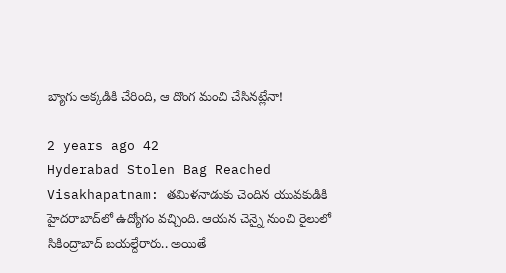బ్యాగు అక్కడికి చేరింది, ఆ దొంగ మంచి చేసినట్లేనా!

2 years ago 42
Hyderabad Stolen Bag Reached Visakhapatnam: తమిళనాడుకు చెందిన యువకుడికి హైదరాబాద్‌లో ఉద్యోగం వచ్చింది. ఆయన చెన్నై నుంచి రైలులో సికింద్రాబాద్ బయల్దేరారు.. అయితే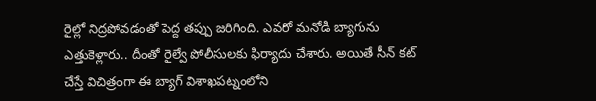రైల్లో నిద్రపోవడంతో పెద్ద తప్పు జరిగింది. ఎవరో మనోడి బ్యాగును ఎత్తుకెళ్లారు.. దీంతో రైల్వే పోలీసులకు ఫిర్యాదు చేశారు. అయితే సీన్ కట్ చేస్తే విచిత్రంగా ఈ బ్యాగ్ విశాఖపట్నంలోని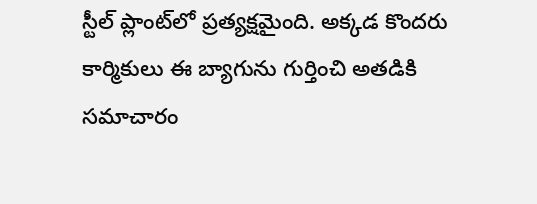స్టీల్ ప్లాంట్‌లో ప్రత్యక్షమైంది. అక్కడ కొందరు కార్మికులు ఈ బ్యాగును గుర్తించి అతడికి సమాచారం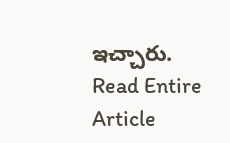ఇచ్చారు.
Read Entire Article